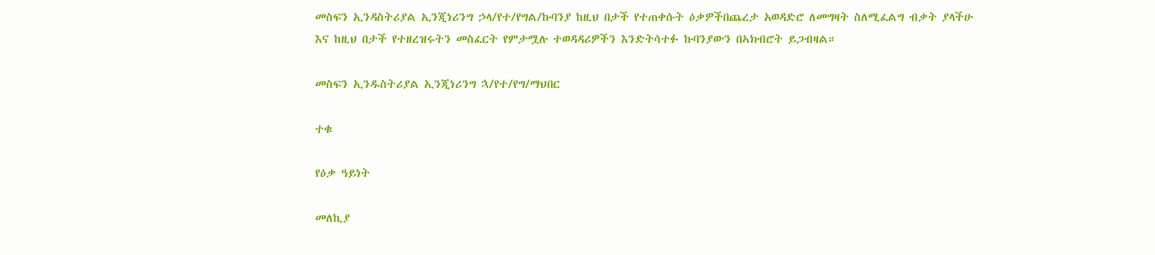መስፍን ኢንዳስትሪያል ኢንጂነሪንግ ኃላ/የተ/የግል/ኩባንያ ከዚህ በታች የተጠቀሱት ዕቃዎችበጨረታ አወዳድሮ ለመግዛት ስለሚፈልግ ብቃት ያላችሁ እና ከዚህ በታች የተዘረዝሩትን መስፈርት የምታሟሉ ተወዳዳሪዎችን እንድትሳተፉ ኩባንያውን በኣክብሮት ይጋብዛል።

መስፍን ኢንዱስትሪያል ኢንጂነሪንግ ኋ/የተ/የግ/ማህበር

ተቁ

የዕቃ ዓይነት

መለኪያ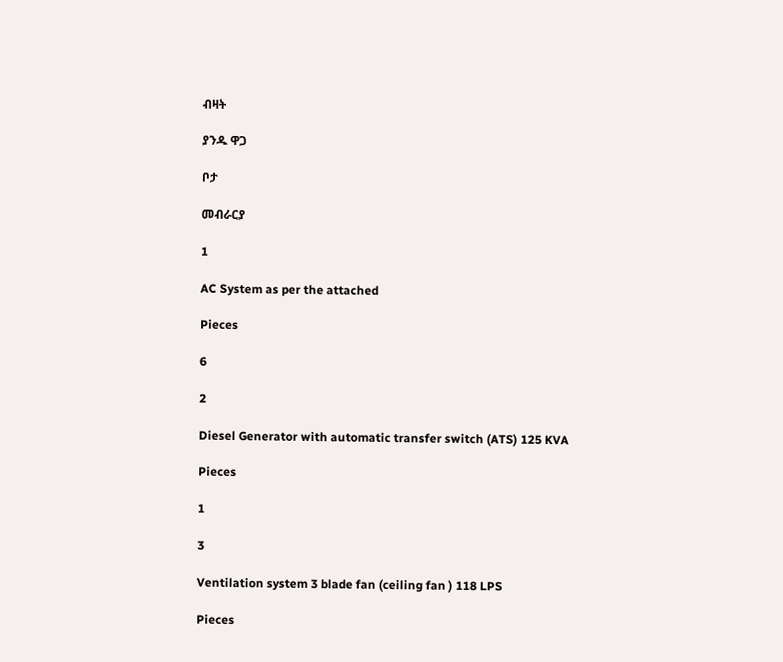ብዛት

ያንዱ ዋጋ

ቦታ

መብራርያ

1

AC System as per the attached

Pieces

6

2

Diesel Generator with automatic transfer switch (ATS) 125 KVA

Pieces

1

3

Ventilation system 3 blade fan (ceiling fan ) 118 LPS

Pieces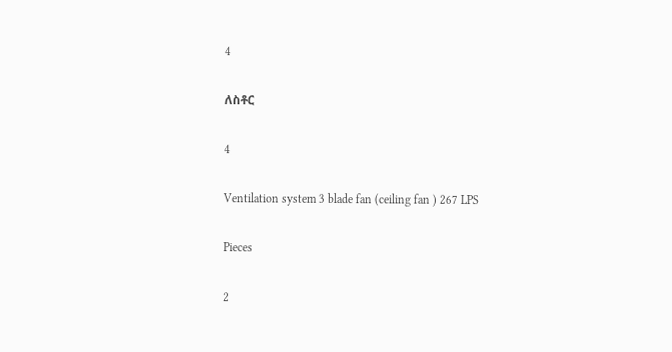4

ለስቶር

4

Ventilation system 3 blade fan (ceiling fan ) 267 LPS

Pieces

2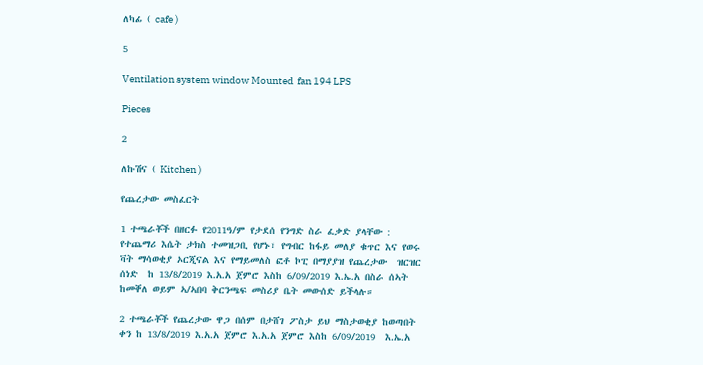ለካፊ ( cafe )

5

Ventilation system window Mounted  fan 194 LPS

Pieces

2

ለኩሽና ( Kitchen )

የጨረታው መስፈርት

1 ተጫራቾች በዘርፉ የ2011ዓ/ም የታደሰ የንግድ ስራ ፈቃድ ያላቸው : የተጨማሪ እሴት ታክስ ተመዝጋቢ የሆኑ፣ የግብር ከፋይ መለያ ቁጥር እና የወሩ ቫት ማሳወቂያ ኦርጂናል እና የማይመለስ ፎቶ ኮፒ በማያያዝ የጨረታው  ዝርዝር ሰነድ  ከ 13/8/2019 እ.አ.አ ጀምሮ እስከ 6/09/2019 እ.ኤ.አ በስራ ሰኣት ከመቐለ ወይም ኣ/ኣበባ ቅርንጫፍ መስሪያ ቤት መውሰድ ይችላሉ።

2 ተጫራቾች የጨረታው ዋጋ በሰም በታሸገ ፖስታ ይህ ማስታወቂያ ከወጣበት ቀን ከ 13/8/2019 እ.አ.አ ጀምሮ እ.አ.አ ጀምሮ እስከ 6/09/2019  እ.ኤ.አ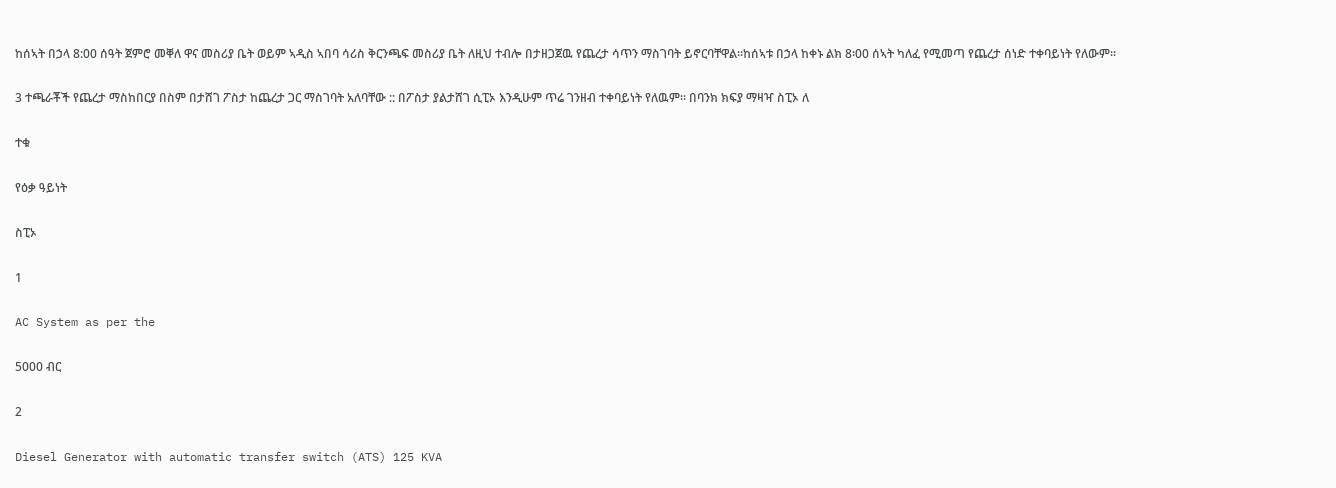ከሰኣት በኃላ 8:00 ሰዓት ጀምሮ መቐለ ዋና መስሪያ ቤት ወይም ኣዲስ ኣበባ ሳሪስ ቅርንጫፍ መስሪያ ቤት ለዚህ ተብሎ በታዘጋጀዉ የጨረታ ሳጥን ማስገባት ይኖርባቸዋል።ከሰኣቱ በኃላ ከቀኑ ልክ 8፡00 ሰኣት ካለፈ የሚመጣ የጨረታ ሰነድ ተቀባይነት የለውም፡፡

3 ተጫራቾች የጨረታ ማስከበርያ በስም በታሸገ ፖስታ ከጨረታ ጋር ማስገባት አለባቸው :: በፖስታ ያልታሸገ ሲፒኦ እንዲሁም ጥሬ ገንዘብ ተቀባይነት የለዉም። በባንክ ክፍያ ማዛዣ ስፒኦ ለ

ተቁ

የዕቃ ዓይነት

ስፒኦ

1

AC System as per the

5000 ብር

2

Diesel Generator with automatic transfer switch (ATS) 125 KVA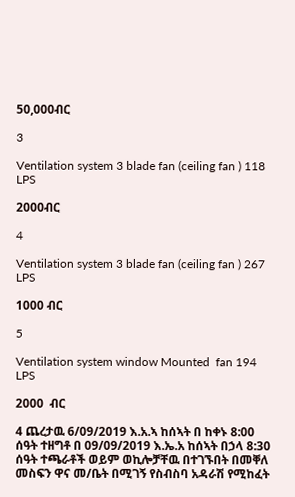50,000ብር

3

Ventilation system 3 blade fan (ceiling fan ) 118 LPS

2000ብር

4

Ventilation system 3 blade fan (ceiling fan ) 267 LPS

1000 ብር

5

Ventilation system window Mounted  fan 194 LPS

2000  ብር

4 ጨረታዉ 6/09/2019 እ.አ.ኣ ከሰኣት በ ከቀኑ 8:00 ሰዓት ተዘግቶ በ 09/09/2019 እ.ኤ.አ ከሰኣት በኃላ 8:30 ሰዓት ተጫራቶች ወይም ወኪሎቻቸዉ በተገኙበት በመቐለ መስፍን ዋና መ/ቤት በሚገኝ የስብስባ አዳራሽ የሚከፈት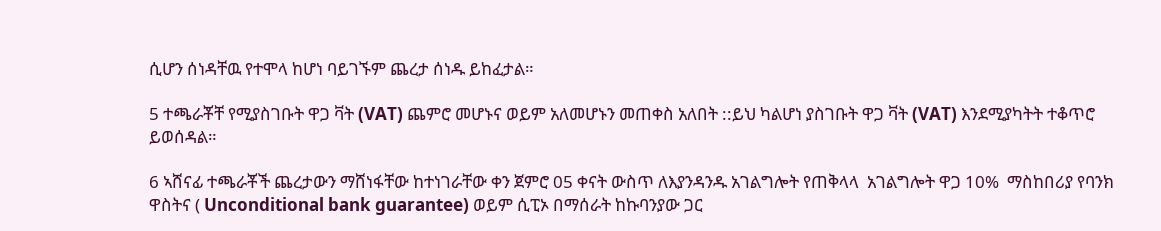ሲሆን ሰነዳቸዉ የተሞላ ከሆነ ባይገኙም ጨረታ ሰነዱ ይከፈታል።

5 ተጫራቾቸ የሚያስገቡት ዋጋ ቫት (VAT) ጨምሮ መሆኑና ወይም አለመሆኑን መጠቀስ አለበት ::ይህ ካልሆነ ያስገቡት ዋጋ ቫት (VAT) እንደሚያካትት ተቆጥሮ ይወሰዳል።

6 ኣሸናፊ ተጫራቾች ጨረታውን ማሸነፋቸው ከተነገራቸው ቀን ጀምሮ 05 ቀናት ውስጥ ለእያንዳንዱ አገልግሎት የጠቅላላ  አገልግሎት ዋጋ 10%  ማስከበሪያ የባንክ ዋስትና ( Unconditional bank guarantee) ወይም ሲፒኦ በማሰራት ከኩባንያው ጋር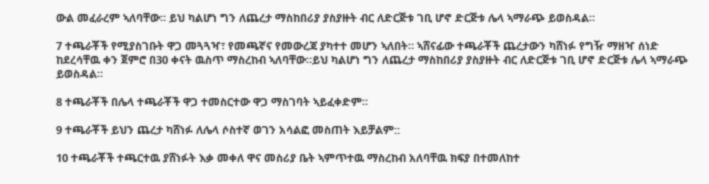ውል መፈራረም ኣለባቸው። ይህ ካልሆነ ግን ለጨረታ ማስከበሪያ ያስያዙት ብር ለድርጅቱ ገቢ ሆኖ ድርጅቱ ሌላ ኣማራጭ ይወስዳል።

7 ተጫራቾች የሚያስገቡት ዋጋ መጓጓዣ፣ የመጫኛና የመውረጃ ያካተተ መሆን ኣለበት። ኣሸናፊው ተጫራቾች ጨረታውን ካሸነፉ የግዥ ማዘዣ ሰነድ ከደረሳቸዉ ቀን ጀምሮ በ30 ቀናት ዉስጥ ማስረከብ ኣለባቸው።ይህ ካልሆነ ግን ለጨረታ ማስከበሪያ ያስያዙት ብር ለድርጅቱ ገቢ ሆኖ ድርጅቱ ሌላ ኣማራጭ ይወስዳል።

8 ተጫራቾች በሌላ ተጫራቾች ዋጋ ተመስርተው ዋጋ ማስገባት ኣይፈቀድም።

9 ተጫራቾች ይህን ጨረታ ካሸነፉ ለሌላ ሶስተኛ ወገን አሳልፎ መስጠት እይቻልም::

10 ተጫራቾች ተጫርተዉ ያሸነፉት እቃ መቀለ ዋና መስሪያ ቤት ኣምጥተዉ ማስረከብ አለባቸዉ ክፍያ በተመለከተ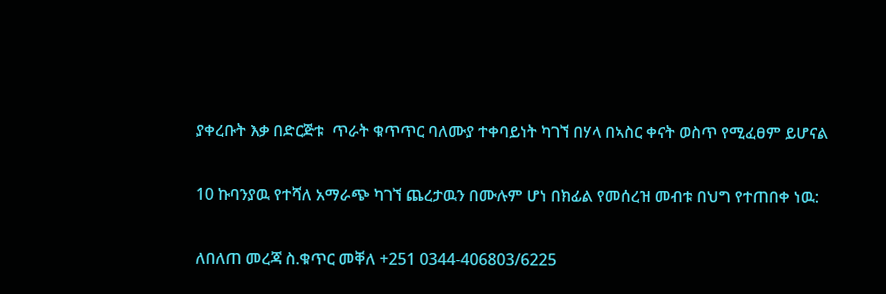ያቀረቡት እቃ በድርጅቱ  ጥራት ቁጥጥር ባለሙያ ተቀባይነት ካገኘ በሃላ በኣስር ቀናት ወስጥ የሚፈፀም ይሆናል

10 ኩባንያዉ የተሻለ አማራጭ ካገኘ ጨረታዉን በሙሉም ሆነ በክፊል የመሰረዝ መብቱ በህግ የተጠበቀ ነዉ:

ለበለጠ መረጃ ስ.ቁጥር መቐለ +251 0344-406803/6225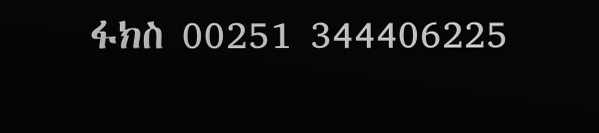ፋክስ 00251 344406225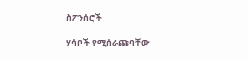ስፖንሰሮች

ሃሳቦች የሚሰራጩባቸው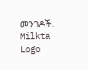መንገዶች.
Milkta Logo